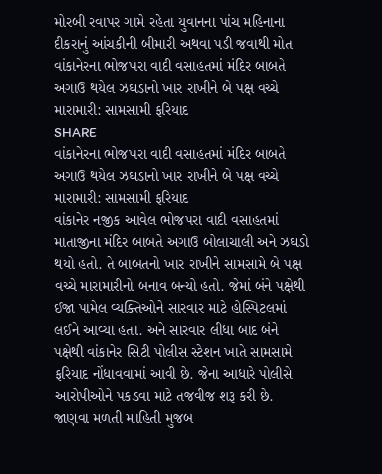મોરબી રવાપર ગામે રહેતા યુવાનના પાંચ મહિનાના દીકરાનું આંચકીની બીમારી અથવા પડી જવાથી મોત
વાંકાનેરના ભોજપરા વાદી વસાહતમાં મંદિર બાબતે અગાઉ થયેલ ઝઘડાનો ખાર રાખીને બે પક્ષ વચ્ચે મારામારી: સામસામી ફરિયાદ
SHARE
વાંકાનેરના ભોજપરા વાદી વસાહતમાં મંદિર બાબતે અગાઉ થયેલ ઝઘડાનો ખાર રાખીને બે પક્ષ વચ્ચે મારામારી: સામસામી ફરિયાદ
વાંકાનેર નજીક આવેલ ભોજપરા વાદી વસાહતમાં માતાજીના મંદિર બાબતે અગાઉ બોલાચાલી અને ઝઘડો થયો હતો. તે બાબતનો ખાર રાખીને સામસામે બે પક્ષ વચ્ચે મારામારીનો બનાવ બન્યો હતો. જેમાં બંને પક્ષેથી ઈજા પામેલ વ્યક્તિઓને સારવાર માટે હોસ્પિટલમાં લઈને આવ્યા હતા. અને સારવાર લીધા બાદ બંને પક્ષેથી વાંકાનેર સિટી પોલીસ સ્ટેશન ખાતે સામસામે ફરિયાદ નોંધાવવામાં આવી છે. જેના આધારે પોલીસે આરોપીઓને પકડવા માટે તજવીજ શરૂ કરી છે.
જાણવા મળતી માહિતી મુજબ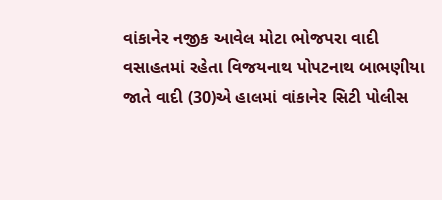વાંકાનેર નજીક આવેલ મોટા ભોજપરા વાદી વસાહતમાં રહેતા વિજયનાથ પોપટનાથ બાભણીયા જાતે વાદી (30)એ હાલમાં વાંકાનેર સિટી પોલીસ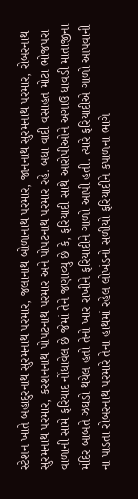સ્ટેશન ખાતે બહાદુરનાથ સુરમનાથ પરમાર, જલાનાથ બોળાનાથ પરમાર, જાનનાથ સુરમનાથ પરમાર, રોબરનાથ સુરમનાથ પરમાર, કરશનનાથ પોપટનાથ પરમાર અને પોપટનાથ પરમાર રહે. બધા વાદી વસાહત મોટા ભોજપરા વાળાની સામે ફરિયાદ નોંધાવેલ છે જેમાં તેને જણાવ્યુ છે કે, ફરિયાદી સાથે આરોપીઓને અગાઉ ધાવડી માતાજીના મંદિર બાબતે ઝઘડો થયેલ હતો તેનો ખાર રાખીને ફરિયાદીને ગાળો આપી હતી. ત્યારે ફરિયાદીએ ગાળો આપવાની ના પાડતા રોબરનાથ પરમારે તેના હાથમાં રહેલ લોખંડનો સળીયો ફરિયાદીને કપાળના ભાગે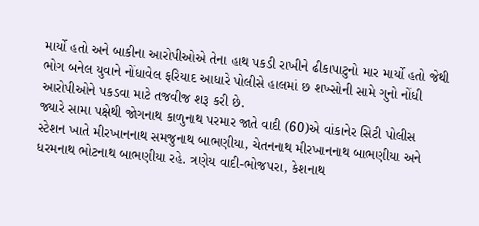માર્યો હતો અને બાકીના આરોપીઓએ તેના હાથ પકડી રાખીને ઢીકાપાટુનો માર માર્યો હતો જેથી ભોગ બનેલ યુવાને નોંધાવેલ ફરિયાદ આધારે પોલીસે હાલમાં છ શખ્સોની સામે ગુનો નોંધી આરોપીઓને પકડવા માટે તજવીજ શરૂ કરી છે.
જ્યારે સામા પક્ષેથી જોગનાથ કાળુનાથ પરમાર જાતે વાદી (60)એ વાંકાનેર સિટી પોલીસ સ્ટેશન ખાતે મીરખાનનાથ સમજુનાથ બાભણીયા, ચેતનનાથ મીરખાનનાથ બાભણીયા અને ધરમનાથ ભોટનાથ બાભણીયા રહે. ત્રણેય વાદી-ભોજપરા, કેશનાથ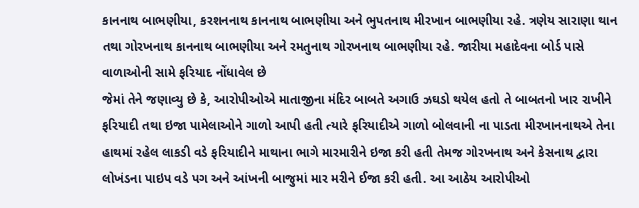કાનનાથ બાભણીયા, કરશનનાથ કાનનાથ બાભણીયા અને ભુપતનાથ મીરખાન બાભણીયા રહે. ત્રણેય સારાણા થાન તથા ગોરખનાથ કાનનાથ બાભણીયા અને રમતુનાથ ગોરખનાથ બાભણીયા રહે. જારીયા મહાદેવના બોર્ડ પાસે વાળાઓની સામે ફરિયાદ નોંધાવેલ છે
જેમાં તેને જણાવ્યુ છે કે, આરોપીઓએ માતાજીના મંદિર બાબતે અગાઉ ઝઘડો થયેલ હતો તે બાબતનો ખાર રાખીને ફરિયાદી તથા ઇજા પામેલાઓને ગાળો આપી હતી ત્યારે ફરિયાદીએ ગાળો બોલવાની ના પાડતા મીરખાનનાથએ તેના હાથમાં રહેલ લાકડી વડે ફરિયાદીને માથાના ભાગે મારમારીને ઇજા કરી હતી તેમજ ગોરખનાથ અને કેસનાથ દ્વારા લોખંડના પાઇપ વડે પગ અને આંખની બાજુમાં માર મરીને ઈજા કરી હતી. આ આઠેય આરોપીઓ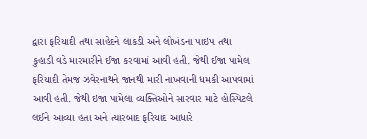દ્વારા ફરિયાદી તથા સાહેદને લાકડી અને લોખંડના પાઇપ તથા કુહાડી વડે મારમારીને ઈજા કરવામાં આવી હતી. જેથી ઈજા પામેલ ફરિયાદી તેમજ ઝવેરનાથને જાનથી મારી નાખવાની ધમકી આપવામાં આવી હતી. જેથી ઇજા પામેલા વ્યક્તિઓને સારવાર માટે હોસ્પિટલે લઈને આવ્યા હતા અને ત્યારબાદ ફરિયાદ આધારે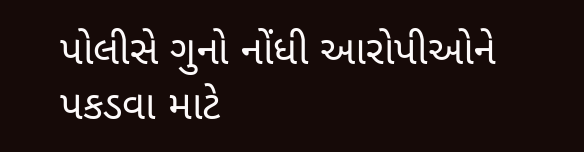પોલીસે ગુનો નોંધી આરોપીઓને પકડવા માટે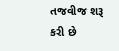તજવીજ શરૂ કરી છે